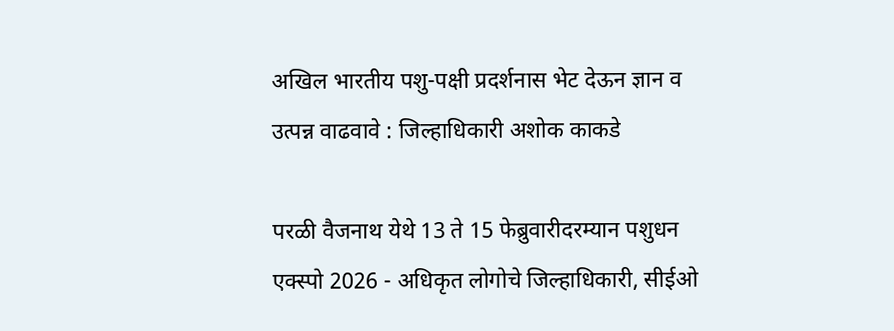अखिल भारतीय पशु-पक्षी प्रदर्शनास भेट देऊन ज्ञान व उत्पन्न वाढवावे : जिल्हाधिकारी अशोक काकडे

परळी वैजनाथ येथे 13 ते 15 फेब्रुवारीदरम्यान पशुधन एक्स्पो 2026 - अधिकृत लोगोचे जिल्हाधिकारी, सीईओ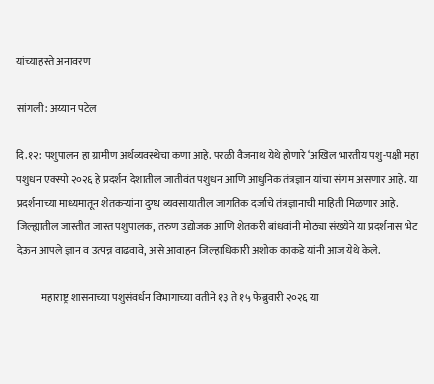यांच्याहस्ते अनावरण

सांगली: अय्यान पटेल

दि.१२: पशुपालन हा ग्रामीण अर्थव्यवस्थेचा कणा आहे. परळी वैजनाथ येथे होणारे ‘अखिल भारतीय पशु-पक्षी महा पशुधन एक्स्पो २०२६ हे प्रदर्शन देशातील जातीवंत पशुधन आणि आधुनिक तंत्रज्ञान यांचा संगम असणार आहे. या प्रदर्शनाच्या माध्यमातून शेतकऱ्यांना दुग्ध व्यवसायातील जागतिक दर्जाचे तंत्रज्ञानाची माहिती मिळणार आहे. जिल्ह्यातील जास्तीत जास्त पशुपालक, तरुण उद्योजक आणि शेतकरी बांधवांनी मोठ्या संख्येने या प्रदर्शनास भेट देऊन आपले ज्ञान व उत्पन्न वाढवावे, असे आवाहन जिल्हाधिकारी अशोक काकडे यांनी आज येथे केले.

            महाराष्ट्र शासनाच्या पशुसंवर्धन विभागाच्या वतीने १३ ते १५ फेब्रुवारी २०२६ या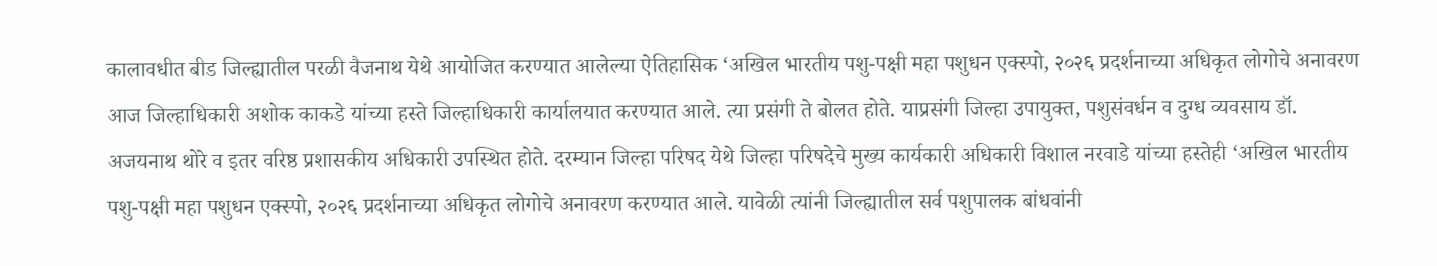कालावधीत बीड जिल्ह्यातील परळी वैजनाथ येथे आयोजित करण्यात आलेल्या ऐतिहासिक ‘अखिल भारतीय पशु-पक्षी महा पशुधन एक्स्पो, २०२६ प्रदर्शनाच्या अधिकृत लोगोचे अनावरण आज जिल्हाधिकारी अशोक काकडे यांच्या हस्ते जिल्हाधिकारी कार्यालयात करण्यात आले. त्या प्रसंगी ते बोलत होते. याप्रसंगी जिल्हा उपायुक्त, पशुसंवर्धन व दुग्ध व्यवसाय डॉ. अजयनाथ थोरे व इतर वरिष्ठ प्रशासकीय अधिकारी उपस्थित होते. दरम्यान जिल्हा परिषद येथे जिल्हा परिषदेचे मुख्य कार्यकारी अधिकारी विशाल नरवाडे यांच्या हस्तेही ‘अखिल भारतीय पशु-पक्षी महा पशुधन एक्स्पो, २०२६ प्रदर्शनाच्या अधिकृत लोगोचे अनावरण करण्यात आले. यावेळी त्यांनी जिल्ह्यातील सर्व पशुपालक बांधवांनी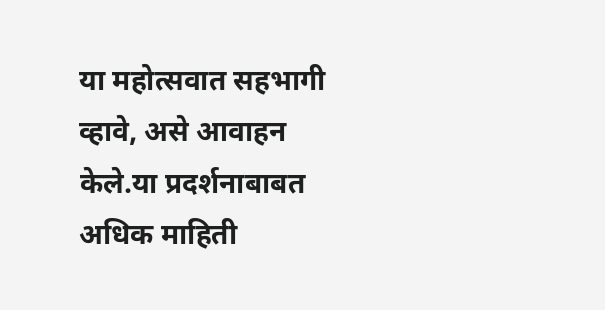या महोत्सवात सहभागी व्हावे, असे आवाहन केले.या प्रदर्शनाबाबत अधिक माहिती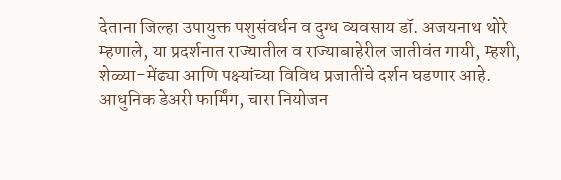देताना जिल्हा उपायुक्त पशुसंवर्धन व दुग्ध व्यवसाय डॉ. अजयनाथ थोरे म्हणाले, या प्रदर्शनात राज्यातील व राज्याबाहेरील जातीवंत गायी, म्हशी, शेळ्या-मेंढ्या आणि पक्ष्यांच्या विविध प्रजातींचे दर्शन घडणार आहे. आधुनिक डेअरी फार्मिंग, चारा नियोजन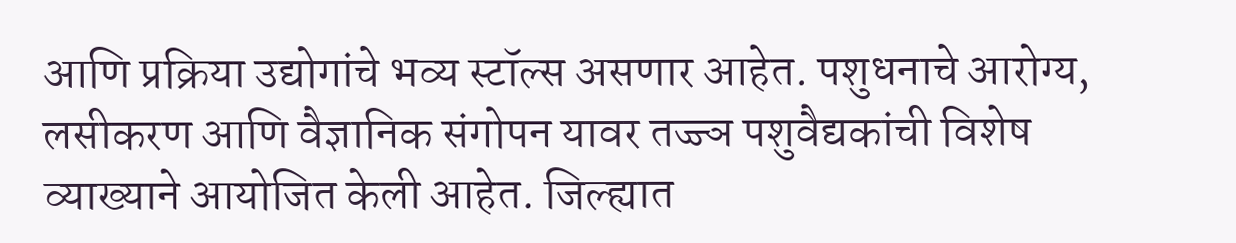आणि प्रक्रिया उद्योगांचे भव्य स्टॉल्स असणार आहेत. पशुधनाचे आरोग्य, लसीकरण आणि वैज्ञानिक संगोपन यावर तज्ज्ञ पशुवैद्यकांची विशेष व्याख्याने आयोजित केली आहेत. जिल्ह्यात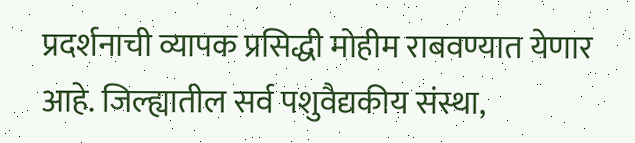प्रदर्शनाची व्यापक प्रसिद्धी मोहीम राबवण्यात येणार आहे. जिल्ह्यातील सर्व पशुवैद्यकीय संस्था,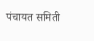पंचायत समिती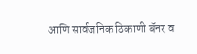आणि सार्वजनिक ठिकाणी बॅनर व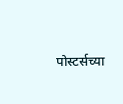पोस्टर्सच्या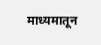माध्यमातून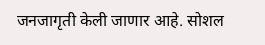जनजागृती केली जाणार आहे. सोशल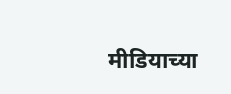मीडियाच्या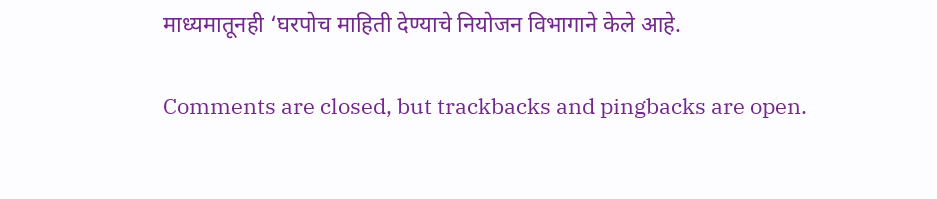माध्यमातूनही ‘घरपोच माहिती देण्याचे नियोजन विभागाने केले आहे.

Comments are closed, but trackbacks and pingbacks are open.